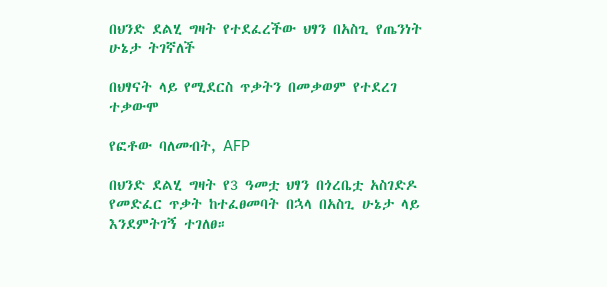በህንድ ደልሂ ግዛት የተደፈረችው ህፃን በአስጊ የጤንነት ሁኔታ ትገኛለች

በህፃናት ላይ የሚደርስ ጥቃትን በመቃወም የተደረገ ተቃውሞ

የፎቶው ባለመብት, AFP

በህንድ ደልሂ ግዛት የ3 ዓመቷ ህፃን በጎረቤቷ አስገድዶ የመድፈር ጥቃት ከተፈፀመባት በኋላ በአስጊ ሁኔታ ላይ እንደምትገኝ ተገለፀ።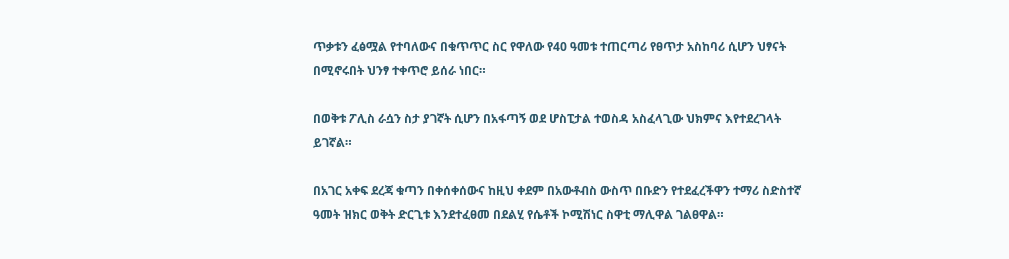ጥቃቱን ፈፅሟል የተባለውና በቁጥጥር ስር የዋለው የ40 ዓመቱ ተጠርጣሪ የፀጥታ አስከባሪ ሲሆን ህፃናት በሚኖሩበት ህንፃ ተቀጥሮ ይሰራ ነበር።

በወቅቱ ፖሊስ ራሷን ስታ ያገኛት ሲሆን በአፋጣኝ ወደ ሆስፒታል ተወስዳ አስፈላጊው ህክምና እየተደረገላት ይገኛል።

በአገር አቀፍ ደረጃ ቁጣን በቀሰቀሰውና ከዚህ ቀደም በአውቶብስ ውስጥ በቡድን የተደፈረችዋን ተማሪ ስድስተኛ ዓመት ዝክር ወቅት ድርጊቱ እንደተፈፀመ በደልሂ የሴቶች ኮሚሽነር ስዋቲ ማሊዋል ገልፀዋል።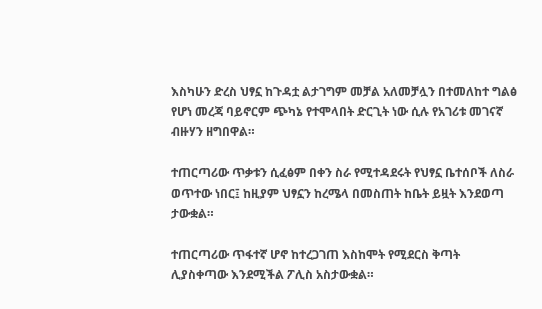እስካሁን ድረስ ህፃኗ ከጉዳቷ ልታገግም መቻል አለመቻሏን በተመለከተ ግልፅ የሆነ መረጃ ባይኖርም ጭካኔ የተሞላበት ድርጊት ነው ሲሉ የአገሪቱ መገናኛ ብዙሃን ዘግበዋል።

ተጠርጣሪው ጥቃቱን ሲፈፅም በቀን ስራ የሚተዳደሩት የህፃኗ ቤተሰቦች ለስራ ወጥተው ነበር፤ ከዚያም ህፃኗን ከረሜላ በመስጠት ከቤት ይዟት እንደወጣ ታውቋል።

ተጠርጣሪው ጥፋተኛ ሆኖ ከተረጋገጠ እስከሞት የሚደርስ ቅጣት ሊያስቀጣው እንደሚችል ፖሊስ አስታውቋል።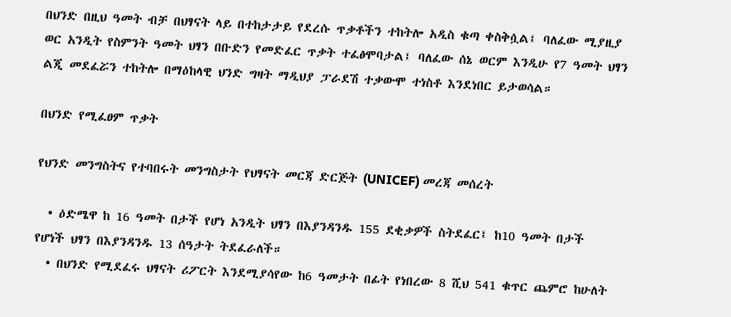በህንድ በዚህ ዓመት ብቻ በህፃናት ላይ በተከታታይ የደረሱ ጥቃቶችን ተከትሎ አዲስ ቁጣ ቀስቅሷል፤ ባለፈው ሚያዚያ ወር አንዲት የስምንት ዓመት ህፃን በቡድን የመድፈር ጥቃት ተፈፅሞባታል፤ ባለፈው ሰኔ ወርም እንዲሁ የ7 ዓመት ህፃን ልጂ መደፈሯን ተከትሎ በማዕከላዊ ህንድ ግዛት ማዲህያ ፓራደሽ ተቃውሞ ተነስቶ እንደነበር ይታወሳል።

በህንድ የሚፈፀም ጥቃት

የህንድ መንግስትና የተባበሩት መንግስታት የህፃናት መርጃ ድርጅት (UNICEF) መረጃ መሰረት

  • ዕድሜዋ ከ 16 ዓመት በታች የሆነ አንዲት ህፃን በእያንዳንዱ 155 ደቂቃዎች ስትደፈር፤ ከ10 ዓመት በታች የሆነች ህፃን በእያንዳንዱ 13 ሰዓታት ትደፈራለች።
  • በህንድ የሚደፈሩ ህፃናት ሪፖርት እንደሚያሳየው ከ6 ዓመታት በፊት የነበረው 8 ሺህ 541 ቁጥር ጨምሮ ከሁለት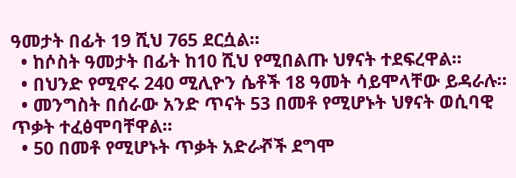ዓመታት በፊት 19 ሺህ 765 ደርሷል።
  • ከሶስት ዓመታት በፊት ከ10 ሺህ የሚበልጡ ህፃናት ተደፍረዋል።
  • በህንድ የሚኖሩ 240 ሚሊዮን ሴቶች 18 ዓመት ሳይሞላቸው ይዳራሉ።
  • መንግስት በሰራው አንድ ጥናት 53 በመቶ የሚሆኑት ህፃናት ወሲባዊ ጥቃት ተፈፅሞባቸዋል።
  • 50 በመቶ የሚሆኑት ጥቃት አድራⶄች ደግሞ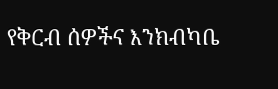የቅርብ ሰዎችና እንክብካቤ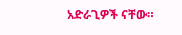አድራጊዎች ናቸው።